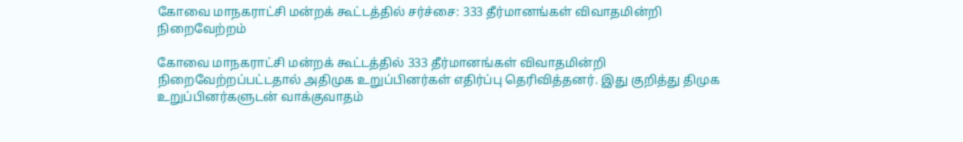கோவை மாநகராட்சி மன்றக் கூட்டத்தில் சர்ச்சை: 333 தீர்மானங்கள் விவாதமின்றி நிறைவேற்றம்

கோவை மாநகராட்சி மன்றக் கூட்டத்தில் 333 தீர்மானங்கள் விவாதமின்றி நிறைவேற்றப்பட்டதால் அதிமுக உறுப்பினர்கள் எதிர்ப்பு தெரிவித்தனர். இது குறித்து திமுக உறுப்பினர்களுடன் வாக்குவாதம்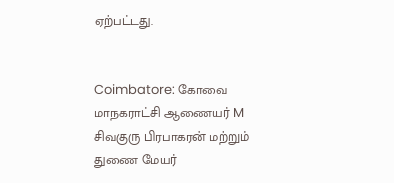ஏற்பட்டது.


Coimbatore: கோவை மாநகராட்சி ஆணையர் M சிவகுரு பிரபாகரன் மற்றும் துணை மேயர்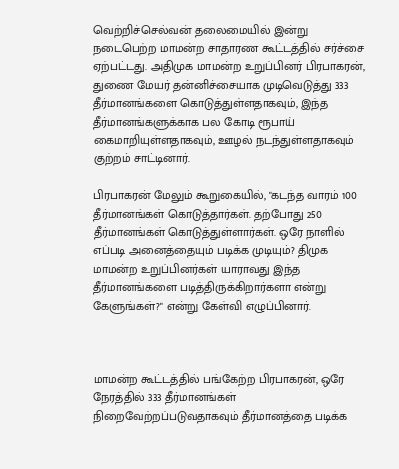வெற்றிச்செல்வன் தலைமையில் இன்று நடைபெற்ற மாமன்ற சாதாரண கூட்டத்தில் சர்ச்சை ஏற்பட்டது. அதிமுக மாமன்ற உறுப்பினர் பிரபாகரன், துணை மேயர் தன்னிச்சையாக முடிவெடுத்து 333 தீர்மானங்களை கொடுத்துள்ளதாகவும், இந்த தீர்மானங்களுக்காக பல கோடி ரூபாய் கைமாறியுள்ளதாகவும், ஊழல் நடந்துள்ளதாகவும் குற்றம் சாட்டினார்.

பிரபாகரன் மேலும் கூறுகையில், "கடந்த வாரம் 100 தீர்மானங்கள் கொடுத்தார்கள். தற்போது 250 தீர்மானங்கள் கொடுத்துள்ளார்கள். ஒரே நாளில் எப்படி அனைத்தையும் படிக்க முடியும்? திமுக மாமன்ற உறுப்பினர்கள் யாராவது இந்த தீர்மானங்களை படித்திருக்கிறார்களா என்று கேளுங்கள்?" என்று கேள்வி எழுப்பினார்.



மாமன்ற கூட்டத்தில் பங்கேற்ற பிரபாகரன், ஒரே நேரத்தில் 333 தீர்மானங்கள் நிறைவேற்றப்படுவதாகவும் தீர்மானத்தை படிக்க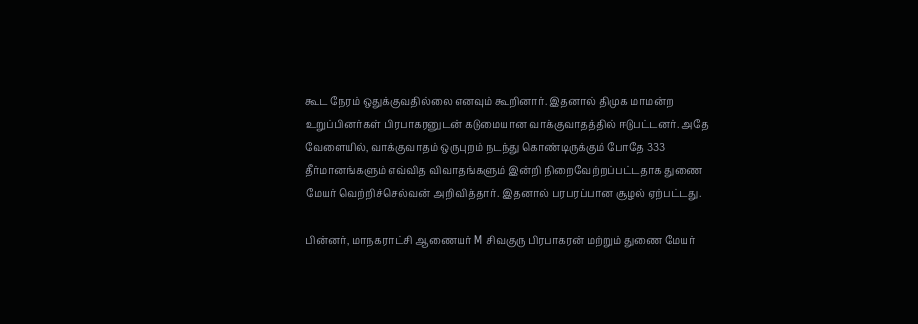கூட நேரம் ஒதுக்குவதில்லை எனவும் கூறினார். இதனால் திமுக மாமன்ற உறுப்பினர்கள் பிரபாகரனுடன் கடுமையான வாக்குவாதத்தில் ஈடுபட்டனர். அதே வேளையில், வாக்குவாதம் ஒருபுறம் நடந்து கொண்டிருக்கும் போதே 333 தீர்மானங்களும் எவ்வித விவாதங்களும் இன்றி நிறைவேற்றப்பட்டதாக துணை மேயர் வெற்றிச்செல்வன் அறிவித்தார். இதனால் பரபரப்பான சூழல் ஏற்பட்டது.

பின்னர், மாநகராட்சி ஆணையர் M சிவகுரு பிரபாகரன் மற்றும் துணை மேயர்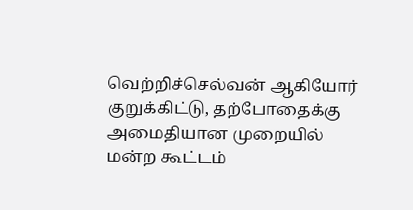வெற்றிச்செல்வன் ஆகியோர் குறுக்கிட்டு, தற்போதைக்கு அமைதியான முறையில் மன்ற கூட்டம்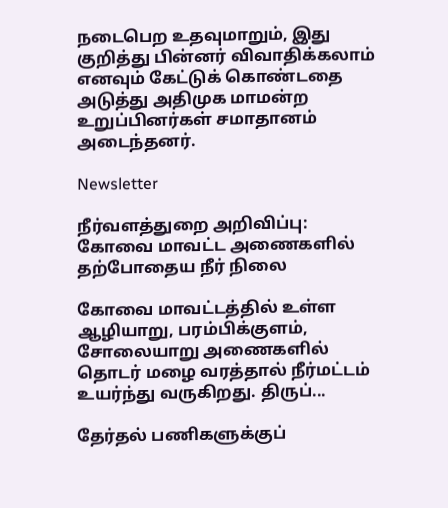நடைபெற உதவுமாறும், இது குறித்து பின்னர் விவாதிக்கலாம் எனவும் கேட்டுக் கொண்டதை அடுத்து அதிமுக மாமன்ற உறுப்பினர்கள் சமாதானம் அடைந்தனர்.

Newsletter

நீர்வளத்துறை அறிவிப்பு: கோவை மாவட்ட அணைகளில் தற்போதைய நீர் நிலை

கோவை மாவட்டத்தில் உள்ள ஆழியாறு, பரம்பிக்குளம், சோலையாறு அணைகளில் தொடர் மழை வரத்தால் நீர்மட்டம் உயர்ந்து வருகிறது. திருப்...

தேர்தல் பணிகளுக்குப்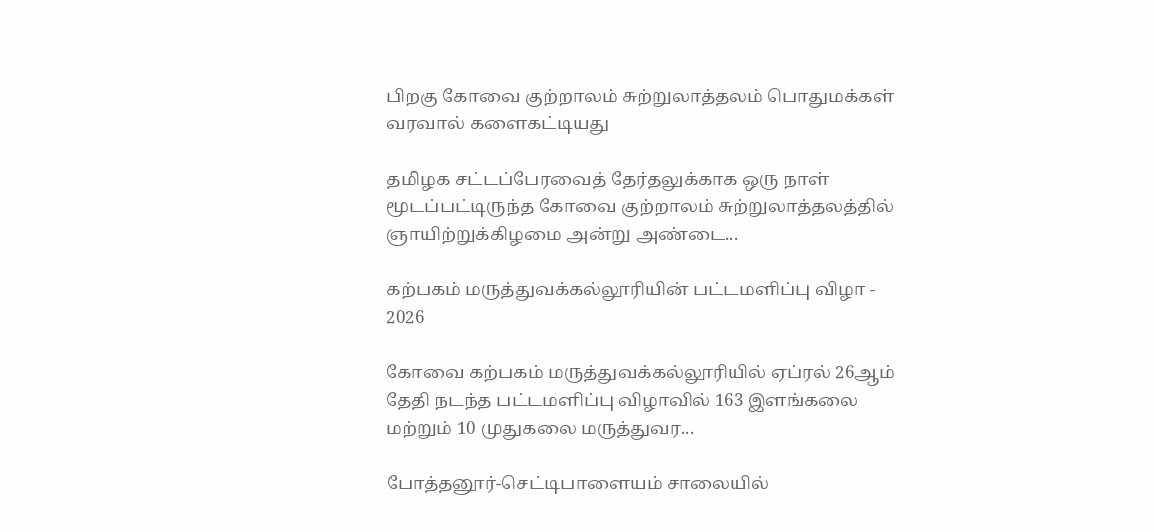பிறகு கோவை குற்றாலம் சுற்றுலாத்தலம் பொதுமக்கள் வரவால் களைகட்டியது

தமிழக சட்டப்பேரவைத் தேர்தலுக்காக ஒரு நாள் மூடப்பட்டிருந்த கோவை குற்றாலம் சுற்றுலாத்தலத்தில் ஞாயிற்றுக்கிழமை அன்று அண்டை...

கற்பகம் மருத்துவக்கல்லூரியின் பட்டமளிப்பு விழா - 2026

கோவை கற்பகம் மருத்துவக்கல்லூரியில் ஏப்ரல் 26ஆம் தேதி நடந்த பட்டமளிப்பு விழாவில் 163 இளங்கலை மற்றும் 10 முதுகலை மருத்துவர...

போத்தனூர்-செட்டிபாளையம் சாலையில்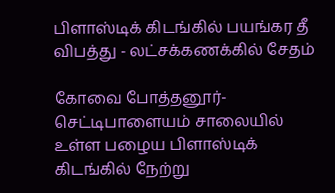பிளாஸ்டிக் கிடங்கில் பயங்கர தீ விபத்து - லட்சக்கணக்கில் சேதம்

கோவை போத்தனூர்-செட்டிபாளையம் சாலையில் உள்ள பழைய பிளாஸ்டிக் கிடங்கில் நேற்று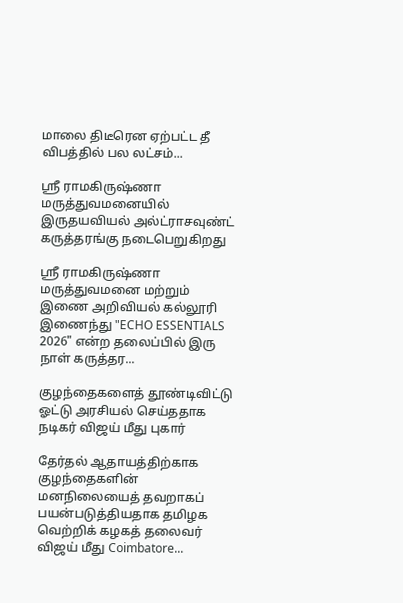மாலை திடீரென ஏற்பட்ட தீ விபத்தில் பல லட்சம்...

ஶ்ரீ ராமகிருஷ்ணா மருத்துவமனையில் இருதயவியல் அல்ட்ராசவுண்ட் கருத்தரங்கு நடைபெறுகிறது

ஶ்ரீ ராமகிருஷ்ணா மருத்துவமனை மற்றும் இணை அறிவியல் கல்லூரி இணைந்து "ECHO ESSENTIALS 2026" என்ற தலைப்பில் இரு நாள் கருத்தர...

குழந்தைகளைத் தூண்டிவிட்டு ஓட்டு அரசியல் செய்ததாக நடிகர் விஜய் மீது புகார்

தேர்தல் ஆதாயத்திற்காக குழந்தைகளின் மனநிலையைத் தவறாகப் பயன்படுத்தியதாக தமிழக வெற்றிக் கழகத் தலைவர் விஜய் மீது Coimbatore...